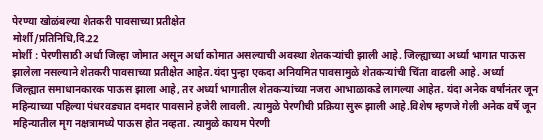पेरण्या खोळंबल्या शेतकरी पावसाच्या प्रतीक्षेत
मोर्शी/प्रतिनिधि,दि.22
मोर्शी : पेरणीसाठी अर्धा जिल्हा जोमात असून अर्धा कोमात असल्याची अवस्था शेतकऱ्यांची झाली आहे. जिल्ह्याच्या अर्ध्या भागात पाऊस झालेला नसल्याने शेतकरी पावसाच्या प्रतीक्षेत आहेत.यंदा पुन्हा एकदा अनियमित पावसामुळे शेतकऱ्यांची चिंता वाढली आहे. अर्ध्या जिल्ह्यात समाधानकारक पाऊस झाला आहे, तर अर्ध्या भागातील शेतकऱ्यांच्या नजरा आभाळाकडे लागल्या आहेत. यंदा अनेक वर्षांनंतर जून महिन्याच्या पहिल्या पंधरवड्यात दमदार पावसाने हजेरी लावली. त्यामुळे पेरणीची प्रक्रिया सुरू झाली आहे.विशेष म्हणजे गेली अनेक वर्षे जून महिन्यातील मृग नक्षत्रामध्ये पाऊस होत नव्हता. त्यामुळे कायम पेरणी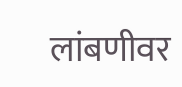लांबणीवर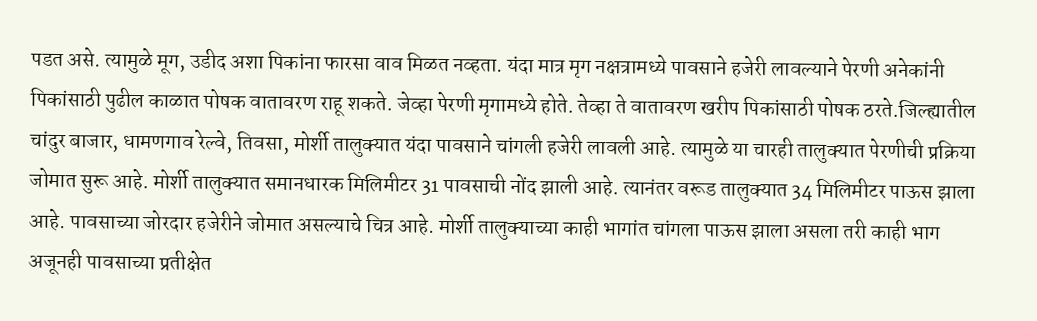पडत असे. त्यामुळे मूग, उडीद अशा पिकांना फारसा वाव मिळत नव्हता. यंदा मात्र मृग नक्षत्रामध्ये पावसाने हजेरी लावल्याने पेरणी अनेकांनी पिकांसाठी पुढील काळात पोषक वातावरण राहू शकते. जेव्हा पेरणी मृगामध्ये होते. तेव्हा ते वातावरण खरीप पिकांसाठी पोषक ठरते.जिल्ह्यातील चांदुर बाजार, धामणगाव रेल्वे, तिवसा, मोर्शी तालुक्यात यंदा पावसाने चांगली हजेरी लावली आहे. त्यामुळे या चारही तालुक्यात पेरणीची प्रक्रिया जोमात सुरू आहे. मोर्शी तालुक्यात समानधारक मिलिमीटर 31 पावसाची नोंद झाली आहे. त्यानंतर वरूड तालुक्यात 34 मिलिमीटर पाऊस झाला आहे. पावसाच्या जोरदार हजेरीने जोमात असल्याचे चित्र आहे. मोर्शी तालुक्याच्या काही भागांत चांगला पाऊस झाला असला तरी काही भाग अजूनही पावसाच्या प्रतीक्षेत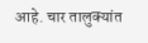आहे. चार तालुक्यांत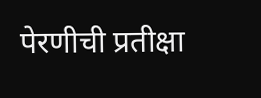पेरणीची प्रतीक्षा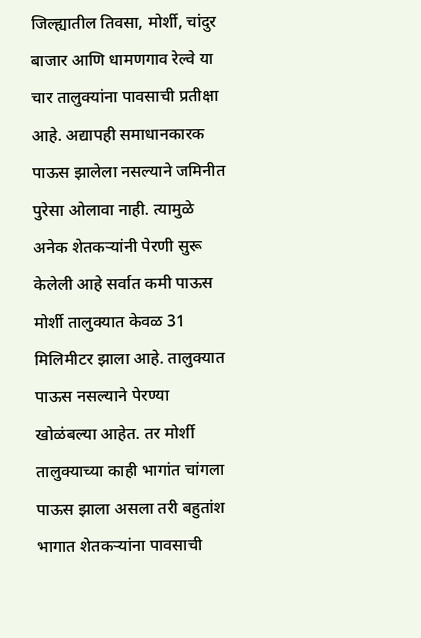जिल्ह्यातील तिवसा, मोर्शी, चांदुर बाजार आणि धामणगाव रेल्वे या चार तालुक्यांना पावसाची प्रतीक्षा आहे. अद्यापही समाधानकारक पाऊस झालेला नसल्याने जमिनीत पुरेसा ओलावा नाही. त्यामुळे अनेक शेतकऱ्यांनी पेरणी सुरू केलेली आहे सर्वात कमी पाऊस मोर्शी तालुक्यात केवळ 31 मिलिमीटर झाला आहे. तालुक्यात पाऊस नसल्याने पेरण्या खोळंबल्या आहेत. तर मोर्शी तालुक्याच्या काही भागांत चांगला पाऊस झाला असला तरी बहुतांश भागात शेतकऱ्यांना पावसाची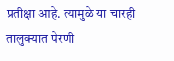प्रतीक्षा आहे. त्यामुळे या चारही तालुक्यात पेरणी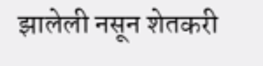झालेली नसून शेतकरी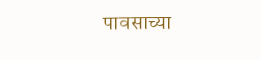पावसाच्या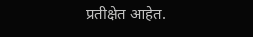प्रतीक्षेत आहेत.